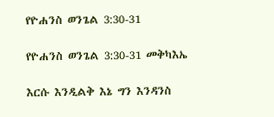የዮሐንስ ወንጌል 3:30-31

የዮሐንስ ወንጌል 3:30-31 መቅካእኤ

እርሱ እንዲልቅ እኔ ግን እንዳንስ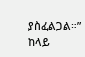ያስፈልጋል።” ከላይ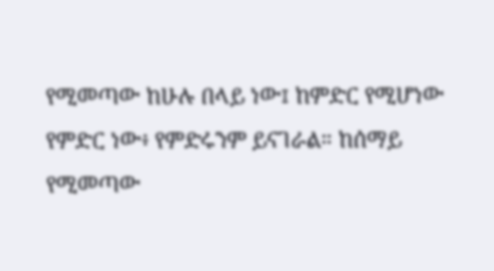የሚመጣው ከሁሉ በላይ ነው፤ ከምድር የሚሆነው የምድር ነው፥ የምድሩንም ይናገራል። ከሰማይ የሚመጣው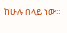ከሁሉ በላይ ነው።